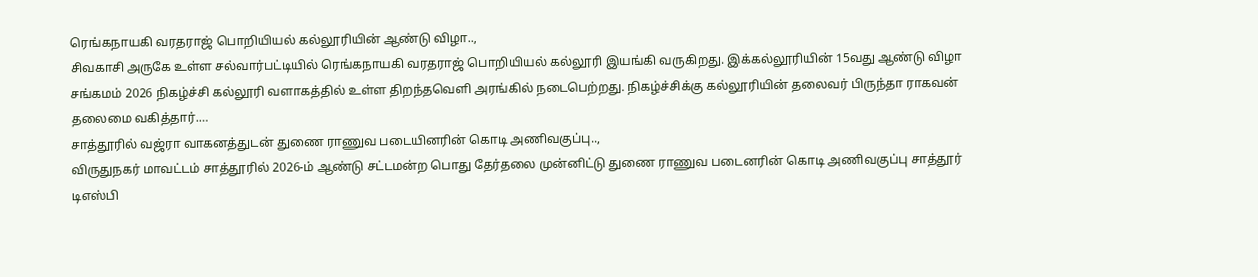ரெங்கநாயகி வரதராஜ் பொறியியல் கல்லூரியின் ஆண்டு விழா..,
சிவகாசி அருகே உள்ள சல்வார்பட்டியில் ரெங்கநாயகி வரதராஜ் பொறியியல் கல்லூரி இயங்கி வருகிறது. இக்கல்லூரியின் 15வது ஆண்டு விழா சங்கமம் 2026 நிகழ்ச்சி கல்லூரி வளாகத்தில் உள்ள திறந்தவெளி அரங்கில் நடைபெற்றது. நிகழ்ச்சிக்கு கல்லூரியின் தலைவர் பிருந்தா ராகவன் தலைமை வகித்தார்.…
சாத்தூரில் வஜ்ரா வாகனத்துடன் துணை ராணுவ படையினரின் கொடி அணிவகுப்பு..,
விருதுநகர் மாவட்டம் சாத்தூரில் 2026-ம் ஆண்டு சட்டமன்ற பொது தேர்தலை முன்னிட்டு துணை ராணுவ படைனரின் கொடி அணிவகுப்பு சாத்தூர் டிஎஸ்பி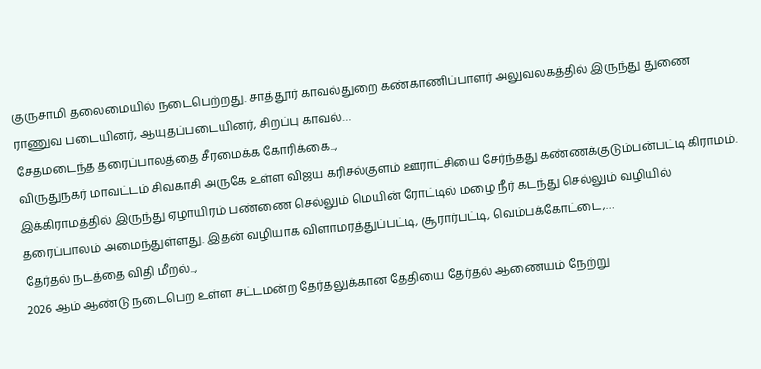குருசாமி தலைமையில் நடைபெற்றது. சாத்தூர் காவல்துறை கண்காணிப்பாளர் அலுவலகத்தில் இருந்து துணை ராணுவ படையினர், ஆயுதப்படையினர், சிறப்பு காவல்…
சேதமடைந்த தரைப்பாலத்தை சீரமைக்க கோரிக்கை..,
விருதுநகர் மாவட்டம் சிவகாசி அருகே உள்ள விஜய கரிசல்குளம் ஊராட்சியை சேர்ந்தது கண்ணக்குடும்பன்பட்டி கிராமம். இக்கிராமத்தில் இருந்து ஏழாயிரம் பண்ணை செல்லும் மெயின் ரோட்டில் மழை நீர் கடந்து செல்லும் வழியில் தரைப்பாலம் அமைந்துள்ளது. இதன் வழியாக விளாமரத்துப்பட்டி, சூரார்பட்டி, வெம்பக்கோட்டை,…
தேர்தல் நடத்தை விதி மீறல்..,
2026 ஆம் ஆண்டு நடைபெற உள்ள சட்டமன்ற தேர்தலுக்கான தேதியை தேர்தல் ஆணையம் நேற்று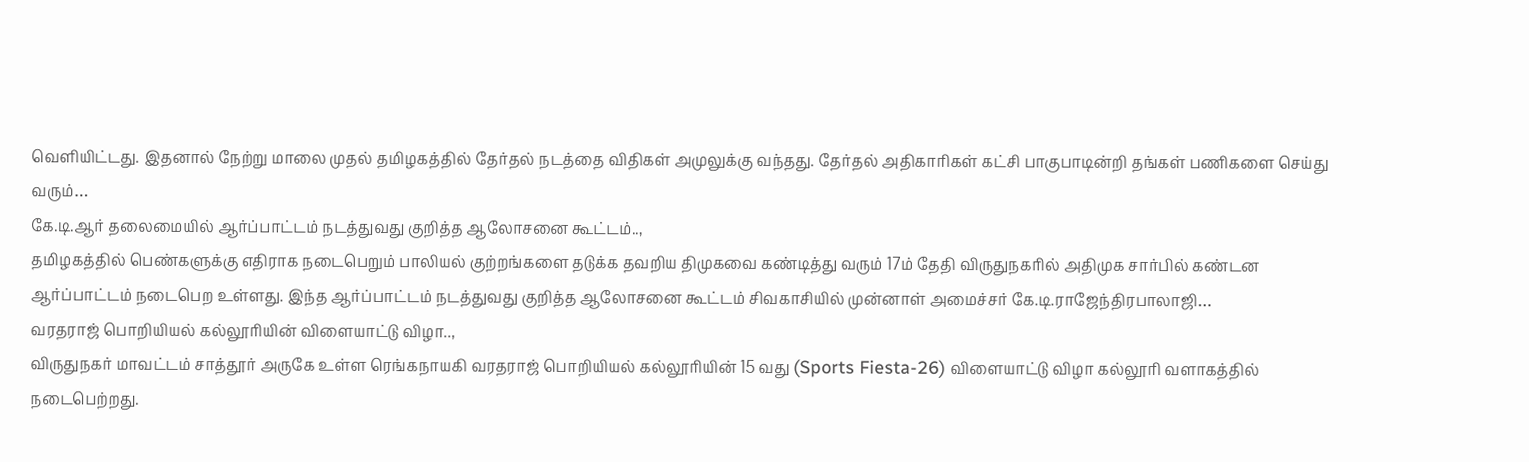வெளியிட்டது. இதனால் நேற்று மாலை முதல் தமிழகத்தில் தேர்தல் நடத்தை விதிகள் அமுலுக்கு வந்தது. தேர்தல் அதிகாரிகள் கட்சி பாகுபாடின்றி தங்கள் பணிகளை செய்து வரும்…
கே.டி.ஆர் தலைமையில் ஆர்ப்பாட்டம் நடத்துவது குறித்த ஆலோசனை கூட்டம்..,
தமிழகத்தில் பெண்களுக்கு எதிராக நடைபெறும் பாலியல் குற்றங்களை தடுக்க தவறிய திமுகவை கண்டித்து வரும் 17ம் தேதி விருதுநகரில் அதிமுக சார்பில் கண்டன ஆர்ப்பாட்டம் நடைபெற உள்ளது. இந்த ஆர்ப்பாட்டம் நடத்துவது குறித்த ஆலோசனை கூட்டம் சிவகாசியில் முன்னாள் அமைச்சர் கே.டி.ராஜேந்திரபாலாஜி…
வரதராஜ் பொறியியல் கல்லூரியின் விளையாட்டு விழா..,
விருதுநகர் மாவட்டம் சாத்தூர் அருகே உள்ள ரெங்கநாயகி வரதராஜ் பொறியியல் கல்லூரியின் 15 வது (Sports Fiesta-26) விளையாட்டு விழா கல்லூரி வளாகத்தில் நடைபெற்றது.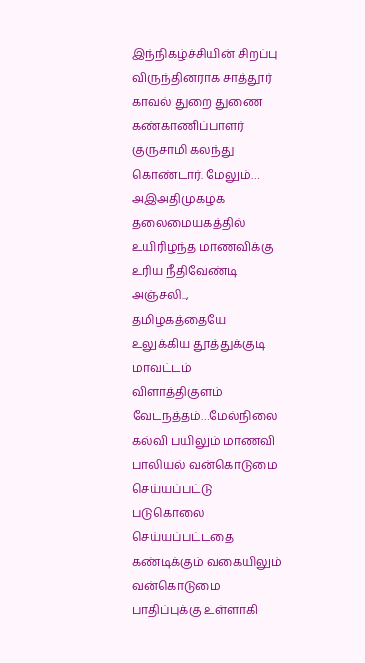இந்நிகழ்ச்சியின் சிறப்பு விருந்தினராக சாத்தூர் காவல் துறை துணை கண்காணிப்பாளர் குருசாமி கலந்து கொண்டார். மேலும்…
அஇஅதிமுகழக தலைமையகத்தில் உயிரிழந்த மாணவிக்கு உரிய நீதிவேண்டி அஞ்சலி..,
தமிழகத்தையே உலுக்கிய தூத்துக்குடி மாவட்டம் விளாத்திகுளம் வேடநத்தம்…மேல்நிலை கல்வி பயிலும் மாணவி பாலியல் வன்கொடுமை செய்யப்பட்டு படுகொலை செய்யப்பட்டதை கண்டிக்கும் வகையிலும் வன்கொடுமை பாதிப்புக்கு உள்ளாகி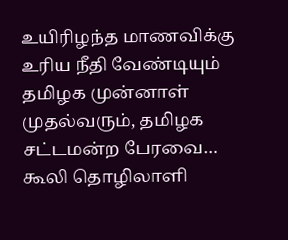உயிரிழந்த மாணவிக்கு உரிய நீதி வேண்டியும் தமிழக முன்னாள் முதல்வரும், தமிழக சட்டமன்ற பேரவை…
கூலி தொழிலாளி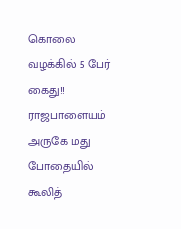கொலை வழக்கில் 5 பேர் கைது!!
ராஜபாளையம் அருகே மது போதையில் கூலித்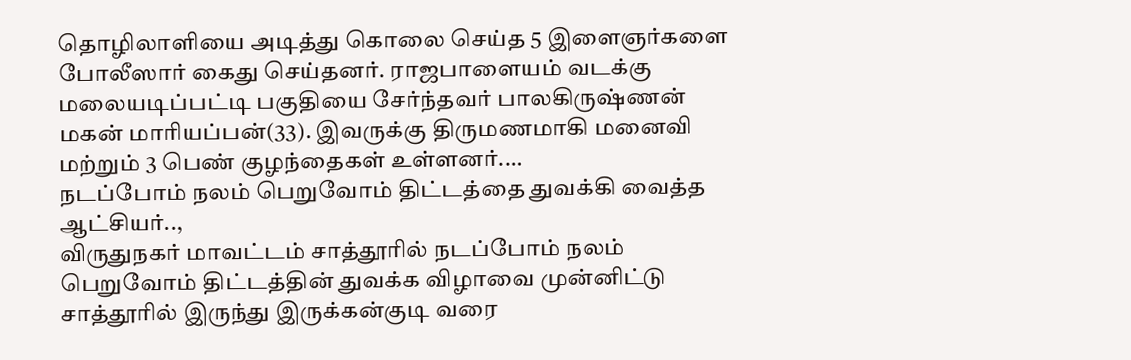தொழிலாளியை அடித்து கொலை செய்த 5 இளைஞர்களை போலீஸார் கைது செய்தனர். ராஜபாளையம் வடக்கு மலையடிப்பட்டி பகுதியை சேர்ந்தவர் பாலகிருஷ்ணன் மகன் மாரியப்பன்(33). இவருக்கு திருமணமாகி மனைவி மற்றும் 3 பெண் குழந்தைகள் உள்ளனர்.…
நடப்போம் நலம் பெறுவோம் திட்டத்தை துவக்கி வைத்த ஆட்சியர்..,
விருதுநகர் மாவட்டம் சாத்தூரில் நடப்போம் நலம் பெறுவோம் திட்டத்தின் துவக்க விழாவை முன்னிட்டு சாத்தூரில் இருந்து இருக்கன்குடி வரை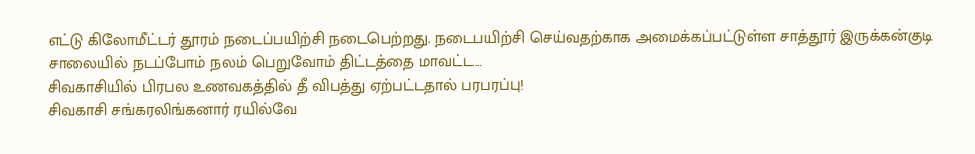எட்டு கிலோமீட்டர் தூரம் நடைப்பயிற்சி நடைபெற்றது. நடைபயிற்சி செய்வதற்காக அமைக்கப்பட்டுள்ள சாத்தூர் இருக்கன்குடி சாலையில் நடப்போம் நலம் பெறுவோம் திட்டத்தை மாவட்ட…
சிவகாசியில் பிரபல உணவகத்தில் தீ விபத்து ஏற்பட்டதால் பரபரப்பு!
சிவகாசி சங்கரலிங்கனார் ரயில்வே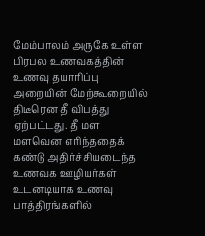மேம்பாலம் அருகே உள்ள பிரபல உணவகத்தின் உணவு தயாரிப்பு அறையின் மேற்கூறையில் திடீரென தீ விபத்து ஏற்பட்டது. தீ மள மளவென எரிந்ததைக் கண்டு அதிர்ச்சியடைந்த உணவக ஊழியர்கள் உடனடியாக உணவு பாத்திரங்களில்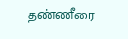தண்ணீரை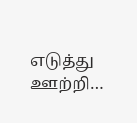எடுத்து ஊற்றி…